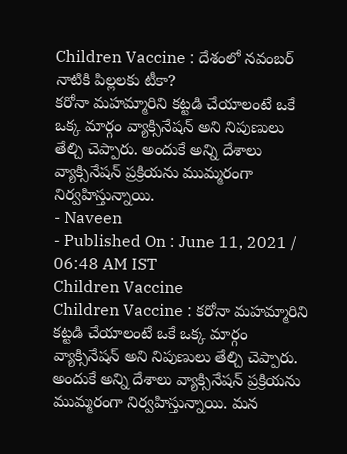Children Vaccine : దేశంలో నవంబర్ నాటికి పిల్లలకు టీకా?
కరోనా మహమ్మారిని కట్టడి చేయాలంటే ఒకే ఒక్క మార్గం వ్యాక్సినేషన్ అని నిపుణులు తేల్చి చెప్పారు. అందుకే అన్ని దేశాలు వ్యాక్సినేషన్ ప్రక్రియను ముమ్మరంగా నిర్వహిస్తున్నాయి.
- Naveen
- Published On : June 11, 2021 / 06:48 AM IST
Children Vaccine
Children Vaccine : కరోనా మహమ్మారిని కట్టడి చేయాలంటే ఒకే ఒక్క మార్గం వ్యాక్సినేషన్ అని నిపుణులు తేల్చి చెప్పారు. అందుకే అన్ని దేశాలు వ్యాక్సినేషన్ ప్రక్రియను ముమ్మరంగా నిర్వహిస్తున్నాయి. మన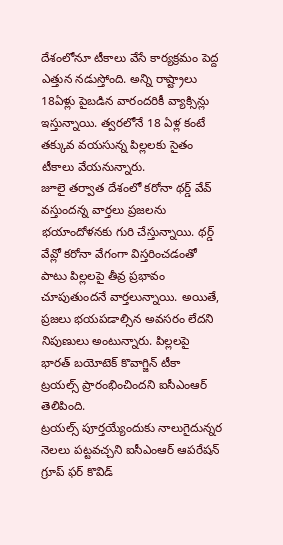దేశంలోనూ టీకాలు వేసే కార్యక్రమం పెద్ద ఎత్తున నడుస్తోంది. అన్ని రాష్ట్రాలు 18ఏళ్లు పైబడిన వారందరికీ వ్యాక్సిన్లు ఇస్తున్నాయి. త్వరలోనే 18 ఏళ్ల కంటే తక్కువ వయసున్న పిల్లలకు సైతం టీకాలు వేయనున్నారు.
జూలై తర్వాత దేశంలో కరోనా థర్డ్ వేవ్ వస్తుందన్న వార్తలు ప్రజలను భయాందోళనకు గురి చేస్తున్నాయి. థర్డ్ వేవ్లో కరోనా వేగంగా విస్తరించడంతో పాటు పిల్లలపై తీవ్ర ప్రభావం చూపుతుందనే వార్తలున్నాయి. అయితే, ప్రజలు భయపడాల్సిన అవసరం లేదని నిపుణులు అంటున్నారు. పిల్లలపై భారత్ బయోటెక్ కొవాగ్జిన్ టీకా ట్రయల్స్ ప్రారంభించిందని ఐసీఎంఆర్ తెలిపింది.
ట్రయల్స్ పూర్తయ్యేందుకు నాలుగైదున్నర నెలలు పట్టవచ్చని ఐసీఎంఆర్ ఆపరేషన్ గ్రూప్ ఫర్ కొవిడ్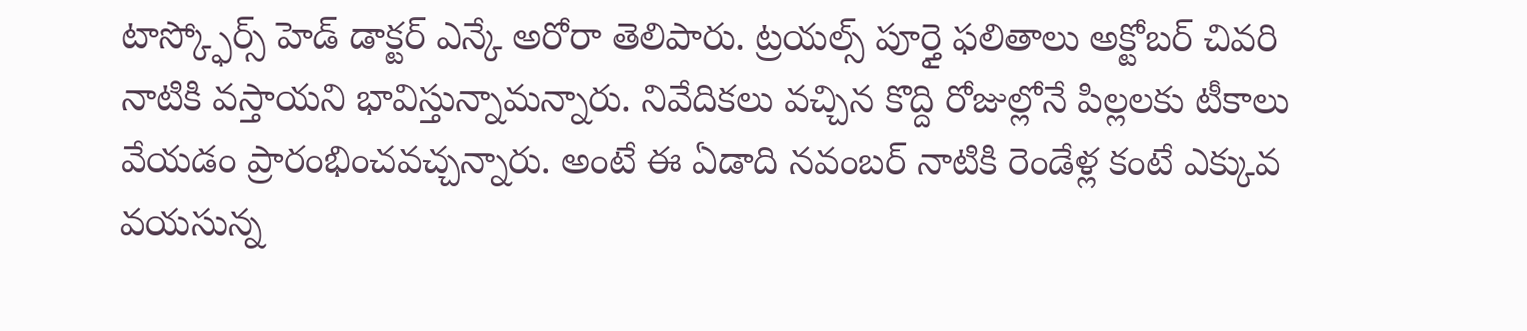టాస్క్ఫోర్స్ హెడ్ డాక్టర్ ఎన్కే అరోరా తెలిపారు. ట్రయల్స్ పూర్తై ఫలితాలు అక్టోబర్ చివరి నాటికి వస్తాయని భావిస్తున్నామన్నారు. నివేదికలు వచ్చిన కొద్ది రోజుల్లోనే పిల్లలకు టీకాలు వేయడం ప్రారంభించవచ్చన్నారు. అంటే ఈ ఏడాది నవంబర్ నాటికి రెండేళ్ల కంటే ఎక్కువ వయసున్న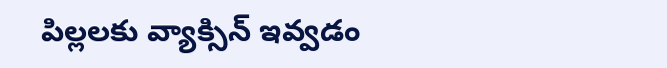పిల్లలకు వ్యాక్సిన్ ఇవ్వడం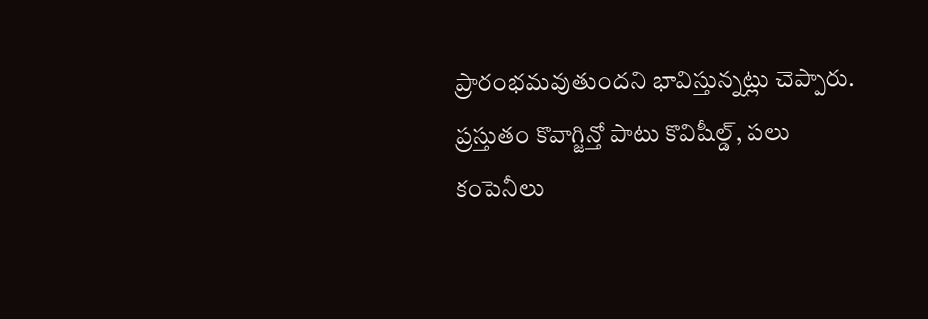ప్రారంభమవుతుందని భావిస్తున్నట్లు చెప్పారు. ప్రస్తుతం కొవాగ్జిన్తో పాటు కొవిషీల్డ్, పలు కంపెనీలు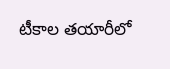టీకాల తయారీలో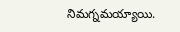నిమగ్నమయ్యాయి.